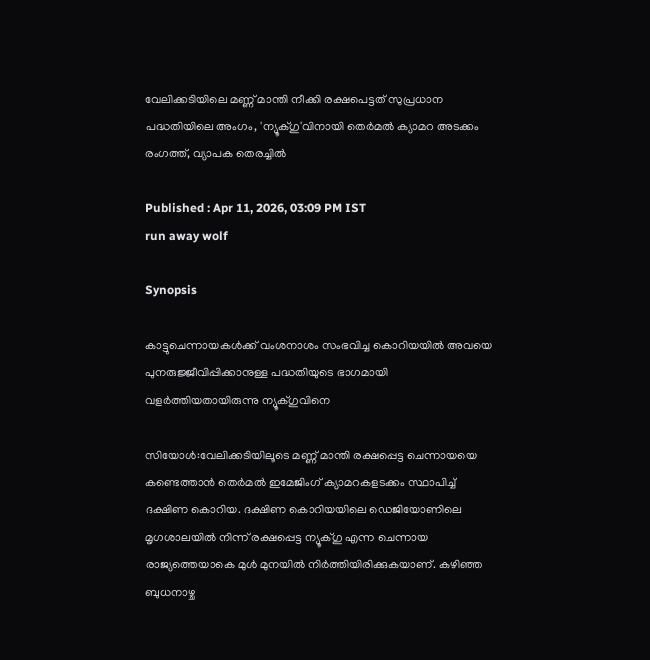വേലിക്കടിയിലെ മണ്ണ് മാന്തി നീക്കി രക്ഷപെട്ടത് സുപ്രധാന പദ്ധതിയിലെ അംഗം, 'ന്യൂക്ഗു'വിനായി തെർമൽ ക്യാമറ അടക്കം രംഗത്ത്, വ്യാപക തെരച്ചിൽ

Published : Apr 11, 2026, 03:09 PM IST
run away wolf

Synopsis

കാട്ടുചെന്നായകൾക്ക് വംശനാശം സംഭവിച്ച കൊറിയയിൽ അവയെ പുനരുജ്ജീവിപ്പിക്കാനുള്ള പദ്ധതിയുടെ ഭാഗമായി വളർത്തിയതായിരുന്നു ന്യൂക്ഗുവിനെ

സിയോൾ:വേലിക്കടിയിലൂടെ മണ്ണ് മാന്തി രക്ഷപ്പെട്ട ചെന്നായയെ കണ്ടെത്താൻ തെർമൽ ഇമേജിംഗ് ക്യാമറകളടക്കം സ്ഥാപിച്ച് ദക്ഷിണ കൊറിയ. ദക്ഷിണ കൊറിയയിലെ ഡെജിയോണിലെ മൃഗശാലയിൽ നിന്ന് രക്ഷപ്പെട്ട ന്യൂക്ഗു എന്ന ചെന്നായ രാജ്യത്തെയാകെ മുൾ മുനയിൽ നിർത്തിയിരിക്കുകയാണ്. കഴിഞ്ഞ ബുധനാഴ്ച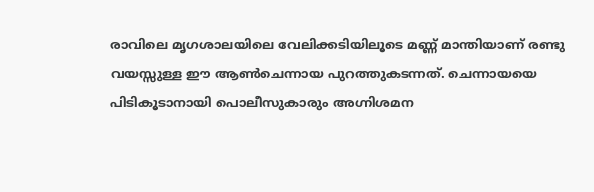രാവിലെ മൃഗശാലയിലെ വേലിക്കടിയിലൂടെ മണ്ണ് മാന്തിയാണ് രണ്ടു വയസ്സുള്ള ഈ ആൺചെന്നായ പുറത്തുകടന്നത്. ചെന്നായയെ പിടികൂടാനായി പൊലീസുകാരും അഗ്നിശമന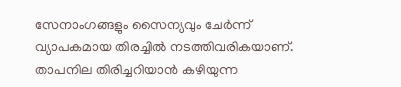സേനാംഗങ്ങളും സൈന്യവും ചേർന്ന് വ്യാപകമായ തിരച്ചിൽ നടത്തിവരികയാണ്. താപനില തിരിച്ചറിയാൻ കഴിയുന്ന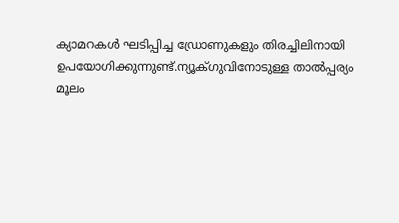ക്യാമറകൾ ഘടിപ്പിച്ച ഡ്രോണുകളും തിരച്ചിലിനായി ഉപയോഗിക്കുന്നുണ്ട്.ന്യൂക്ഗുവിനോടുള്ള താൽപ്പര്യം മൂലം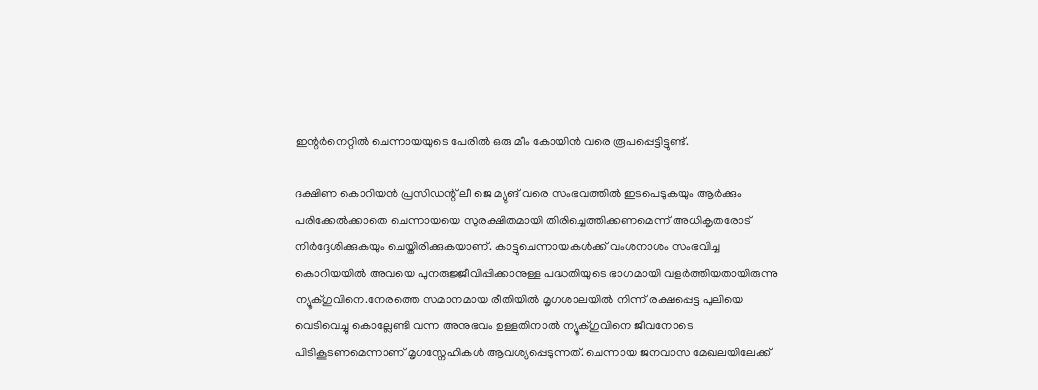ഇന്റർനെറ്റിൽ ചെന്നായയുടെ പേരിൽ ഒരു മീം കോയിൻ വരെ രൂപപ്പെട്ടിട്ടുണ്ട്.

ദക്ഷിണ കൊറിയൻ പ്രസിഡന്റ് ലീ ജെ മ്യുങ് വരെ സംഭവത്തിൽ ഇടപെടുകയും ആർക്കും പരിക്കേൽക്കാതെ ചെന്നായയെ സുരക്ഷിതമായി തിരിച്ചെത്തിക്കണമെന്ന് അധികൃതരോട് നിർദ്ദേശിക്കുകയും ചെയ്തിരിക്കുകയാണ്. കാട്ടുചെന്നായകൾക്ക് വംശനാശം സംഭവിച്ച കൊറിയയിൽ അവയെ പുനരുജ്ജീവിപ്പിക്കാനുള്ള പദ്ധതിയുടെ ഭാഗമായി വളർത്തിയതായിരുന്നു ന്യൂക്ഗുവിനെ.നേരത്തെ സമാനമായ രീതിയിൽ മൃഗശാലയിൽ നിന്ന് രക്ഷപ്പെട്ട പുലിയെ വെടിവെച്ചു കൊല്ലേണ്ടി വന്ന അനുഭവം ഉള്ളതിനാൽ ന്യൂക്ഗുവിനെ ജീവനോടെ പിടികൂടണമെന്നാണ് മൃഗസ്നേഹികൾ ആവശ്യപ്പെടുന്നത്. ചെന്നായ ജനവാസ മേഖലയിലേക്ക്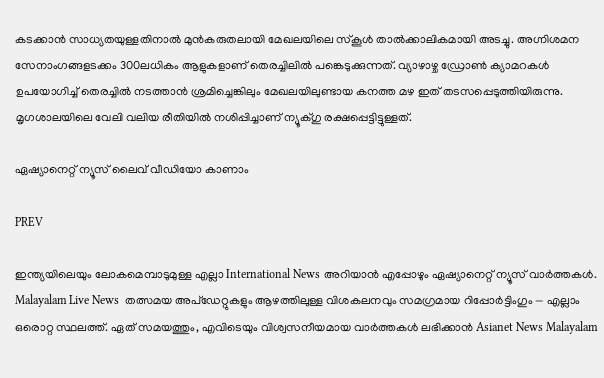കടക്കാൻ സാധ്യതയുള്ളതിനാൽ മുൻകരുതലായി മേഖലയിലെ സ്കൂൾ താൽക്കാലികമായി അടച്ചു. അഗ്നിശമന സേനാംഗങ്ങളടക്കം 300ലധികം ആളുകളാണ് തെരച്ചിലിൽ പങ്കെടുക്കുന്നത്. വ്യാഴാഴ്ച ഡ്രോൺ ക്യാമറകൾ ഉപയോഗിച്ച് തെരച്ചിൽ നടത്താൻ ശ്രമിച്ചെങ്കിലും മേഖലയിലുണ്ടായ കനത്ത മഴ ഇത് തടസപ്പെടുത്തിയിരുന്നു. മൃഗശാലയിലെ വേലി വലിയ രീതിയിൽ നശിപ്പിച്ചാണ് ന്യൂക്ഗു രക്ഷപ്പെട്ടിട്ടുള്ളത്.

ഏഷ്യാനെറ്റ് ന്യൂസ് ലൈവ് വീഡിയോ കാണാം

PREV

ഇന്ത്യയിലെയും ലോകമെമ്പാടുമുള്ള എല്ലാ International News അറിയാൻ എപ്പോഴും ഏഷ്യാനെറ്റ് ന്യൂസ് വാർത്തകൾ. Malayalam Live News  തത്സമയ അപ്‌ഡേറ്റുകളും ആഴത്തിലുള്ള വിശകലനവും സമഗ്രമായ റിപ്പോർട്ടിംഗും — എല്ലാം ഒരൊറ്റ സ്ഥലത്ത്. ഏത് സമയത്തും, എവിടെയും വിശ്വസനീയമായ വാർത്തകൾ ലഭിക്കാൻ Asianet News Malayalam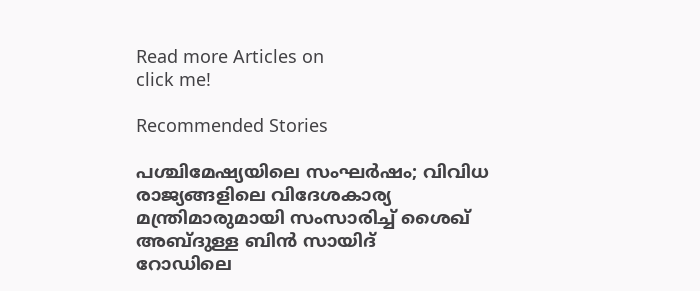Read more Articles on
click me!

Recommended Stories

പശ്ചിമേഷ്യയിലെ സംഘർഷം; വിവിധ രാജ്യങ്ങളിലെ വിദേശകാര്യ മന്ത്രിമാരുമായി സംസാരിച്ച് ശൈഖ് അബ്ദുള്ള ബിൻ സായിദ്
റോഡിലെ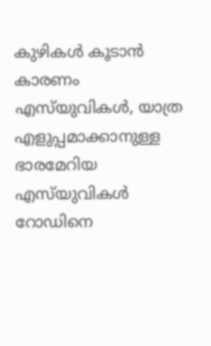കുഴികൾ കൂടാൻ കാരണം എസ്‌യുവികൾ, യാത്ര എളുപ്പമാക്കാനുള്ള ഭാരമേറിയ എസ്‌യുവികൾ റോഡിനെ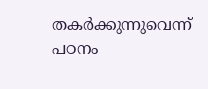തകർക്കുന്നുവെന്ന് പഠനം